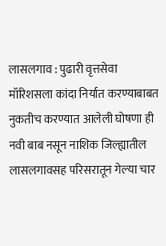लासलगाव : पुढारी वृत्तसेवा
मॉरिशसला कांदा निर्यात करण्याबाबत नुकतीच करण्यात आलेली घोषणा ही नवी बाब नसून नाशिक जिल्ह्यातील लासलगावसह परिसरातून गेल्या चार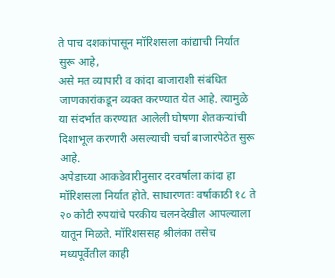ते पाच दशकांपासून मॉरिशसला कांद्याची निर्यात सुरू आहे,
असे मत व्यापारी व कांदा बाजाराशी संबंधित जाणकारांकडून व्यक्त करण्यात येत आहे. त्यामुळे या संदर्भात करण्यात आलेली घोषणा शेतकऱ्यांची दिशाभूल करणारी असल्याची चर्चा बाजारपेठेत सुरू आहे.
अपेडाच्या आकडेवारीनुसार दरवर्षाला कांदा हा मॉरिशसला निर्यात होते. साधारणतः वर्षाकाठी १८ ते २० कोटी रुपयांचे परकीय चलनदेखील आपल्याला यातून मिळते. मॉरिशससह श्रीलंका तसेच मध्यपूर्वेतील काही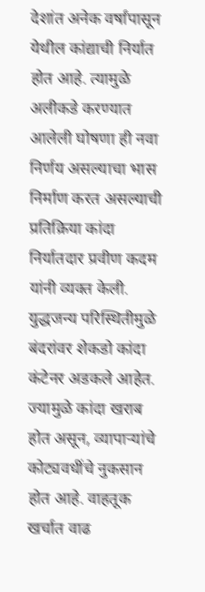देशांत अनेक वर्षांपासून येथील कांद्याची निर्यात होत आहे. त्यामुळे अलीकडे करण्यात आलेली घोषणा ही नवा निर्णय असल्याचा भास निर्माण करत असल्याची प्रतिक्रिया कांदा निर्यातदार प्रवीण कदम यांनी व्यक्त केली.
युद्धजन्य परिस्थितीमुळे बंदरांवर शेकडो कांदा कंटेनर अडकले आहेत. ज्यामुळे कांदा खराब होत असून, व्यापाऱ्यांचे कोट्यवधींचे नुकसान होत आहे. वाहतूक खर्चात वाढ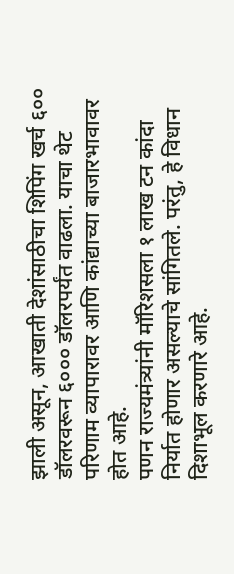झाली असून, आखाती देशांसाठीचा शिपिंग खर्च ६०० डॉलरवरून ६००० डॉलरपर्यंत वाढला. याचा थेट परिणाम व्यापारावर आणि कांद्याच्या बाजारभावावर होत आहे.
पणन राज्यमंत्र्यांनी मॉरिशसला १ लाख टन कांदा निर्यात होणार असल्याचे सांगितले. परंतु, हे विधान दिशाभूल करणारे आहे.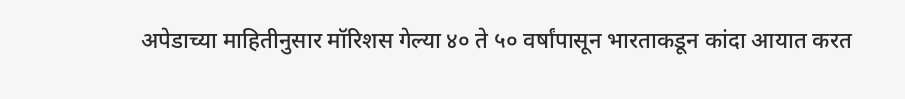अपेडाच्या माहितीनुसार मॉरिशस गेल्या ४० ते ५० वर्षांपासून भारताकडून कांदा आयात करत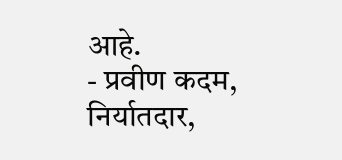आहे.
- प्रवीण कदम, निर्यातदार,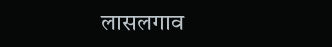लासलगाव